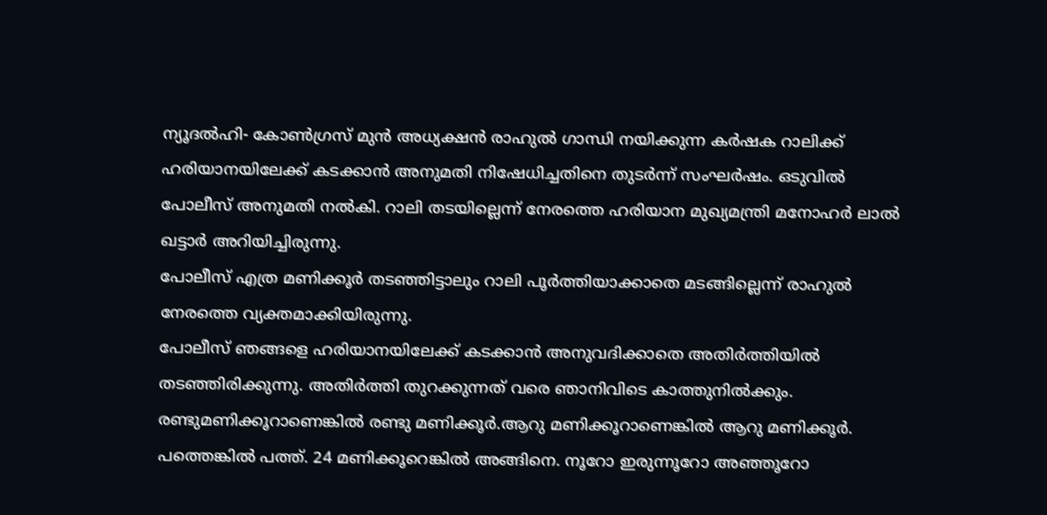ന്യൂദൽഹി- കോൺഗ്രസ് മുൻ അധ്യക്ഷൻ രാഹുൽ ഗാന്ധി നയിക്കുന്ന കർഷക റാലിക്ക് ഹരിയാനയിലേക്ക് കടക്കാൻ അനുമതി നിഷേധിച്ചതിനെ തുടർന്ന് സംഘർഷം. ഒടുവിൽ പോലീസ് അനുമതി നൽകി. റാലി തടയില്ലെന്ന് നേരത്തെ ഹരിയാന മുഖ്യമന്ത്രി മനോഹർ ലാൽ ഖട്ടാർ അറിയിച്ചിരുന്നു.
പോലീസ് എത്ര മണിക്കൂർ തടഞ്ഞിട്ടാലും റാലി പൂർത്തിയാക്കാതെ മടങ്ങില്ലെന്ന് രാഹുൽ നേരത്തെ വ്യക്തമാക്കിയിരുന്നു.
പോലീസ് ഞങ്ങളെ ഹരിയാനയിലേക്ക് കടക്കാൻ അനുവദിക്കാതെ അതിർത്തിയിൽ തടഞ്ഞിരിക്കുന്നു. അതിർത്തി തുറക്കുന്നത് വരെ ഞാനിവിടെ കാത്തുനിൽക്കും. രണ്ടുമണിക്കൂറാണെങ്കിൽ രണ്ടു മണിക്കൂർ.ആറു മണിക്കൂറാണെങ്കിൽ ആറു മണിക്കൂർ. പത്തെങ്കിൽ പത്ത്. 24 മണിക്കൂറെങ്കിൽ അങ്ങിനെ. നൂറോ ഇരുന്നൂറോ അഞ്ഞൂറോ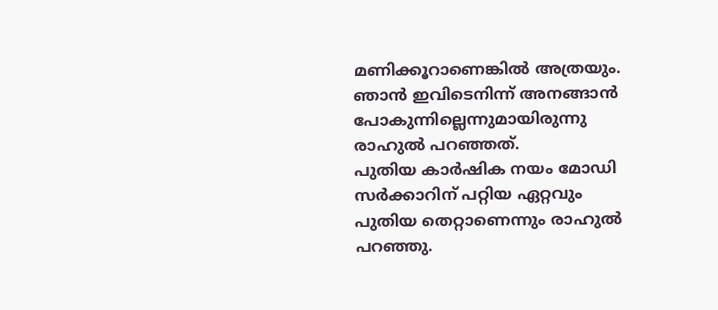മണിക്കൂറാണെങ്കിൽ അത്രയും. ഞാൻ ഇവിടെനിന്ന് അനങ്ങാൻ പോകുന്നില്ലെന്നുമായിരുന്നു രാഹുൽ പറഞ്ഞത്.
പുതിയ കാർഷിക നയം മോഡി സർക്കാറിന് പറ്റിയ ഏറ്റവും പുതിയ തെറ്റാണെന്നും രാഹുൽ പറഞ്ഞു.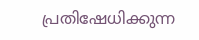പ്രതിഷേധിക്കുന്ന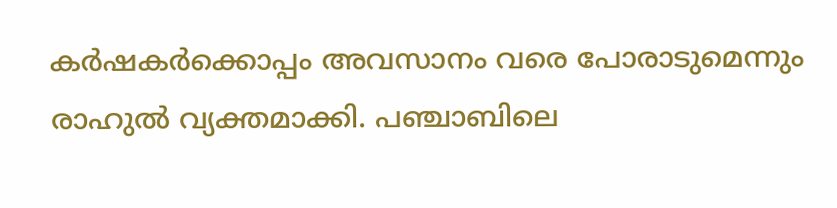കർഷകർക്കൊപ്പം അവസാനം വരെ പോരാടുമെന്നും രാഹുൽ വ്യക്തമാക്കി. പഞ്ചാബിലെ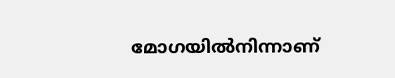മോഗയിൽനിന്നാണ്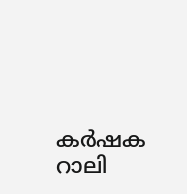കർഷക റാലി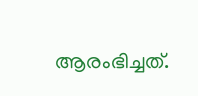ആരംഭിച്ചത്.